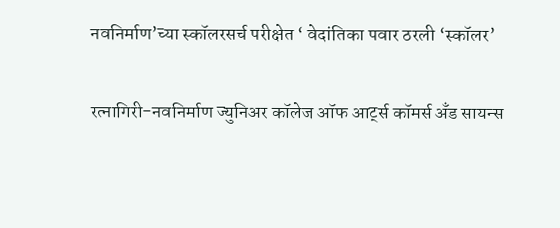नवनिर्माण’च्या स्कॉलरसर्च परीक्षेत ‘ वेदांतिका पवार ठरली ‘स्कॉलर’

रत्नागिरी-नवनिर्माण ज्युनिअर कॉलेज ऑफ आर्ट्स कॉमर्स अँड सायन्स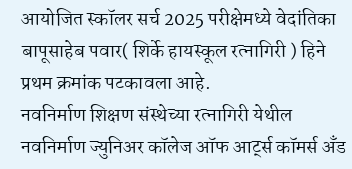आयोजित स्कॉलर सर्च 2025 परीक्षेमध्ये वेदांतिका बापूसाहेब पवार( शिर्के हायस्कूल रत्नागिरी ) हिने प्रथम क्रमांक पटकावला आहे.
नवनिर्माण शिक्षण संस्थेच्या रत्नागिरी येथील नवनिर्माण ज्युनिअर कॉलेज ऑफ आर्ट्स कॉमर्स अँड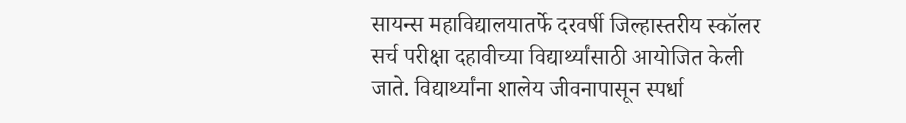सायन्स महाविद्यालयातर्फे दरवर्षी जिल्हास्तरीय स्कॉलर सर्च परीक्षा दहावीच्या विद्यार्थ्यांसाठी आयोजित केली जाते. विद्यार्थ्यांना शालेय जीवनापासून स्पर्धा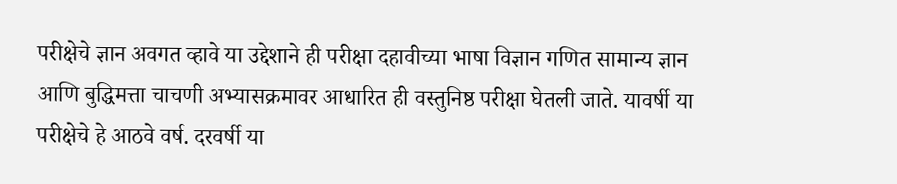परीक्षेचे ज्ञान अवगत व्हावे या उद्देशाने ही परीक्षा दहावीच्या भाषा विज्ञान गणित सामान्य ज्ञान आणि बुद्धिमत्ता चाचणी अभ्यासक्रमावर आधारित ही वस्तुनिष्ठ परीक्षा घेतली जाते. यावर्षी या परीक्षेचे हे आठवे वर्ष. दरवर्षी या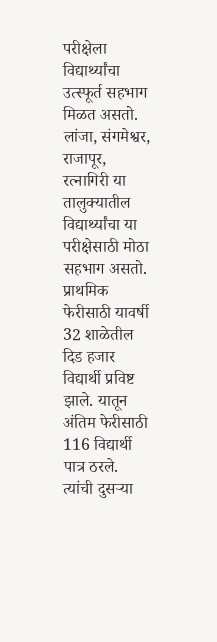परीक्षेला विद्यार्थ्यांचा उत्स्फूर्त सहभाग मिळत असतो. लांजा, संगमेश्वर, राजापूर, रत्नागिरी या तालुक्यातील विद्यार्थ्यांचा या परीक्षेसाठी मोठा सहभाग असतो. प्राथमिक फेरीसाठी यावर्षी 32 शाळेतील दिड हजार विद्यार्थी प्रविष्ट झाले. यातून अंतिम फेरीसाठी 116 विद्यार्थी पात्र ठरले. त्यांची दुसऱ्या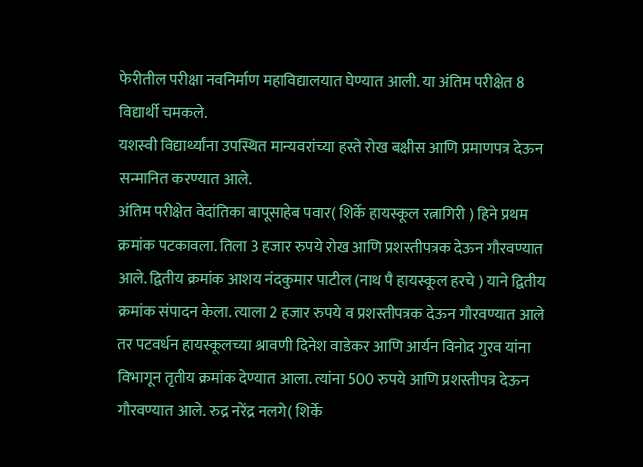फेरीतील परीक्षा नवनिर्माण महाविद्यालयात घेण्यात आली. या अंतिम परीक्षेत 8 विद्यार्थी चमकले.
यशस्वी विद्यार्थ्यांना उपस्थित मान्यवरांच्या हस्ते रोख बक्षीस आणि प्रमाणपत्र देऊन सन्मानित करण्यात आले.
अंतिम परीक्षेत वेदांतिका बापूसाहेब पवार( शिर्के हायस्कूल रत्नागिरी ) हिने प्रथम क्रमांक पटकावला. तिला 3 हजार रुपये रोख आणि प्रशस्तीपत्रक देऊन गौरवण्यात आले. द्वितीय क्रमांक आशय नंदकुमार पाटील (नाथ पै हायस्कूल हरचे ) याने द्वितीय क्रमांक संपादन केला. त्याला 2 हजार रुपये व प्रशस्तीपत्रक देऊन गौरवण्यात आले तर पटवर्धन हायस्कूलच्या श्रावणी दिनेश वाडेकर आणि आर्यन विनोद गुरव यांना विभागून तृतीय क्रमांक देण्यात आला. त्यांना 500 रुपये आणि प्रशस्तीपत्र देऊन गौरवण्यात आले. रुद्र नरेंद्र नलगे( शिर्के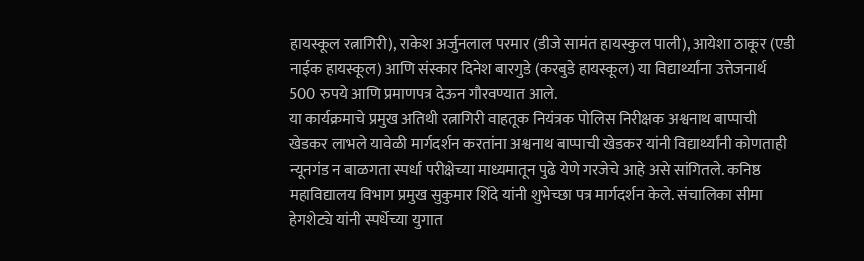हायस्कूल रत्नागिरी), राकेश अर्जुनलाल परमार (डीजे सामंत हायस्कुल पाली), आयेशा ठाकूर (एडी नाईक हायस्कूल) आणि संस्कार दिनेश बारगुडे (करबुडे हायस्कूल) या विद्यार्थ्यांना उत्तेजनार्थ 500 रुपये आणि प्रमाणपत्र देऊन गौरवण्यात आले.
या कार्यक्रमाचे प्रमुख अतिथी रत्नागिरी वाहतूक नियंत्रक पोलिस निरीक्षक अश्वनाथ बाप्पाची खेडकर लाभले यावेळी मार्गदर्शन करतांना अश्वनाथ बाप्पाची खेडकर यांनी विद्यार्थ्यांनी कोणताही न्यूनगंड न बाळगता स्पर्धा परीक्षेच्या माध्यमातून पुढे येणे गरजेचे आहे असे सांगितले. कनिष्ठ महाविद्यालय विभाग प्रमुख सुकुमार शिंदे यांनी शुभेच्छा पत्र मार्गदर्शन केले. संचालिका सीमा हेगशेट्ये यांनी स्पर्धेच्या युगात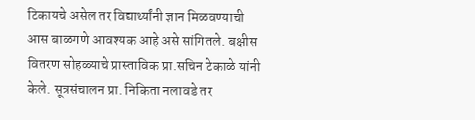टिकायचे असेल तर विद्यार्थ्यांनी ज्ञान मिळवण्याची आस बाळगणे आवश्यक आहे असे सांगितले. बक्षीस वितरण सोहळ्याचे प्रास्ताविक प्रा.सचिन टेकाळे यांनी केले. सूत्रसंचालन प्रा. निकिता नलावडे तर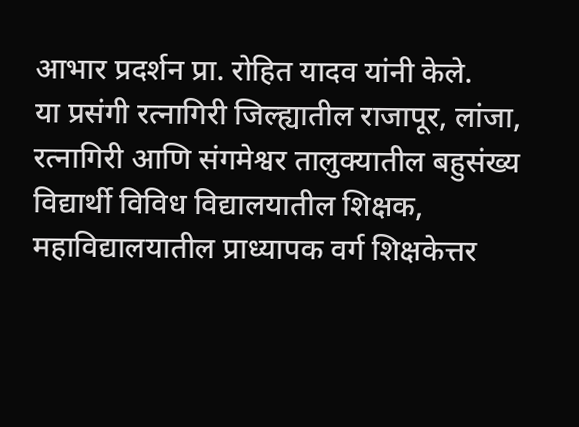आभार प्रदर्शन प्रा. रोहित यादव यांनी केले.
या प्रसंगी रत्नागिरी जिल्ह्यातील राजापूर, लांजा, रत्नागिरी आणि संगमेश्वर तालुक्यातील बहुसंख्य विद्यार्थी विविध विद्यालयातील शिक्षक, महाविद्यालयातील प्राध्यापक वर्ग शिक्षकेत्तर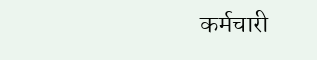कर्मचारी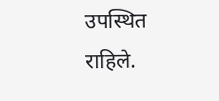उपस्थित राहिले.